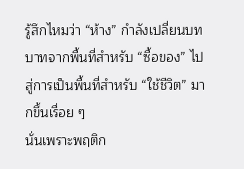รู้สึกไหมว่า “ห้าง” กำลังเปลี่ยนบทบาทจากพื้นที่สำหรับ “ซื้อของ” ไปสู่การเป็นพื้นที่สำหรับ “ใช้ชีวิต” มากขึ้นเรื่อย ๆ
นั่นเพราะพฤติก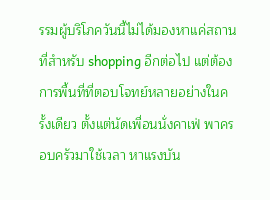รรมผู้บริโภควันนี้ไม่ได้มองหาแค่สถานที่สำหรับ shopping อีกต่อไป แต่ต้องการพื้นที่ที่ตอบโจทย์หลายอย่างในครั้งเดียว ตั้งแต่นัดเพื่อนนั่งคาเฟ่ พาครอบครัวมาใช้เวลา หาแรงบัน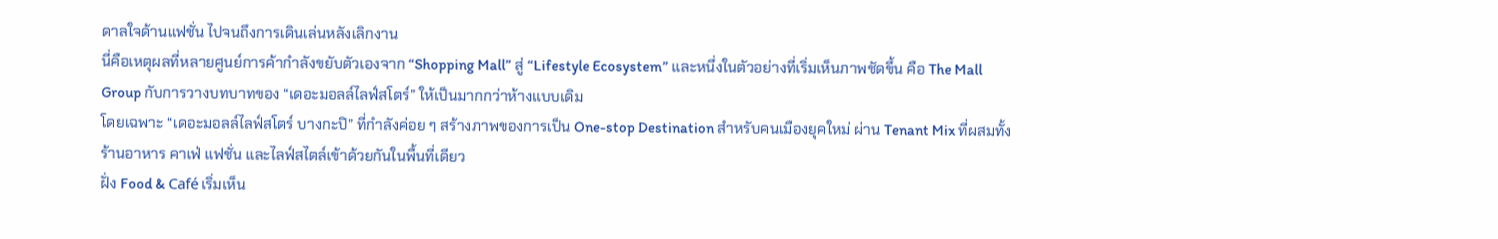ดาลใจด้านแฟชั่น ไปจนถึงการเดินเล่นหลังเลิกงาน
นี่คือเหตุผลที่หลายศูนย์การค้ากำลังขยับตัวเองจาก “Shopping Mall” สู่ “Lifestyle Ecosystem” และหนึ่งในตัวอย่างที่เริ่มเห็นภาพชัดขึ้น คือ The Mall Group กับการวางบทบาทของ “เดอะมอลล์ไลฟ์สโตร์” ให้เป็นมากกว่าห้างแบบเดิม
โดยเฉพาะ “เดอะมอลล์ไลฟ์สโตร์ บางกะปิ” ที่กำลังค่อย ๆ สร้างภาพของการเป็น One-stop Destination สำหรับคนเมืองยุคใหม่ ผ่าน Tenant Mix ที่ผสมทั้งร้านอาหาร คาเฟ่ แฟชั่น และไลฟ์สไตล์เข้าด้วยกันในพื้นที่เดียว
ฝั่ง Food & Café เริ่มเห็น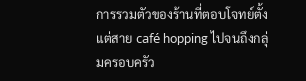การรวมตัวของร้านที่ตอบโจทย์ตั้งแต่สาย café hopping ไปจนถึงกลุ่มครอบครัว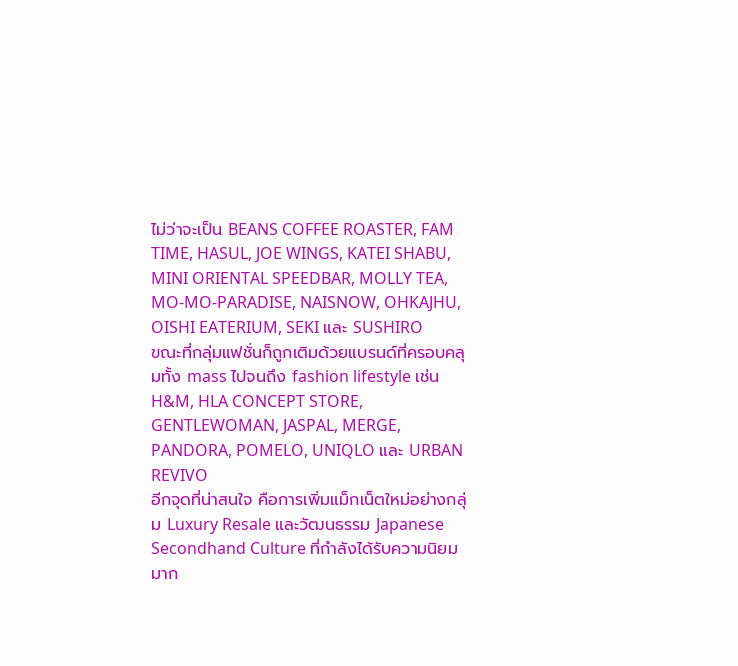ไม่ว่าจะเป็น BEANS COFFEE ROASTER, FAM TIME, HASUL, JOE WINGS, KATEI SHABU, MINI ORIENTAL SPEEDBAR, MOLLY TEA, MO-MO-PARADISE, NAISNOW, OHKAJHU, OISHI EATERIUM, SEKI และ SUSHIRO
ขณะที่กลุ่มแฟชั่นก็ถูกเติมด้วยแบรนด์ที่ครอบคลุมทั้ง mass ไปจนถึง fashion lifestyle เช่น H&M, HLA CONCEPT STORE, GENTLEWOMAN, JASPAL, MERGE, PANDORA, POMELO, UNIQLO และ URBAN REVIVO
อีกจุดที่น่าสนใจ คือการเพิ่มแม็กเน็ตใหม่อย่างกลุ่ม Luxury Resale และวัฒนธรรม Japanese Secondhand Culture ที่กำลังได้รับความนิยมมาก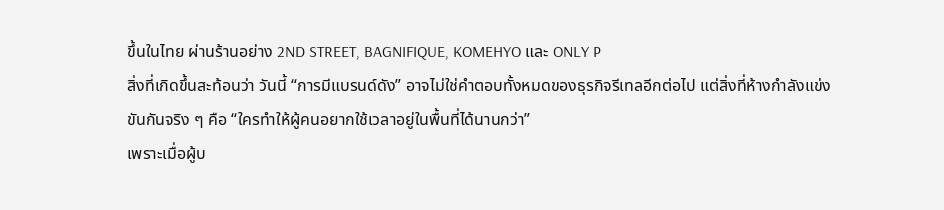ขึ้นในไทย ผ่านร้านอย่าง 2ND STREET, BAGNIFIQUE, KOMEHYO และ ONLY P
สิ่งที่เกิดขึ้นสะท้อนว่า วันนี้ “การมีแบรนด์ดัง” อาจไม่ใช่คำตอบทั้งหมดของธุรกิจรีเทลอีกต่อไป แต่สิ่งที่ห้างกำลังแข่งขันกันจริง ๆ คือ “ใครทำให้ผู้คนอยากใช้เวลาอยู่ในพื้นที่ได้นานกว่า”
เพราะเมื่อผู้บ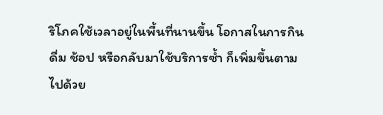ริโภคใช้เวลาอยู่ในพื้นที่นานขึ้น โอกาสในการกิน ดื่ม ช้อป หรือกลับมาใช้บริการซ้ำ ก็เพิ่มขึ้นตามไปด้วย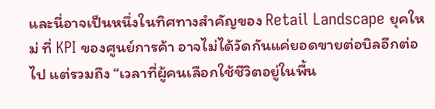และนี่อาจเป็นหนึ่งในทิศทางสำคัญของ Retail Landscape ยุคใหม่ ที่ KPI ของศูนย์การค้า อาจไม่ได้วัดกันแค่ยอดขายต่อบิลอีกต่อไป แต่รวมถึง “เวลาที่ผู้คนเลือกใช้ชีวิตอยู่ในพื้น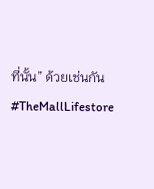ที่นั้น” ด้วยเช่นกัน
#TheMallLifestore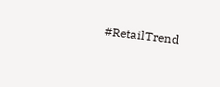#RetailTrend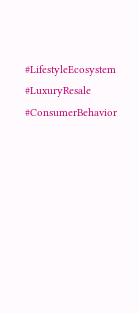#LifestyleEcosystem #LuxuryResale
#ConsumerBehavior